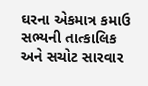ઘરના એકમાત્ર કમાઉ સભ્યની તાત્કાલિક અને સચોટ સારવાર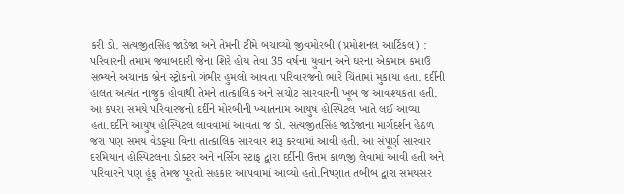કરી ડો. સત્યજીતસિંહ જાડેજા અને તેમની ટીમે બચાવ્યો જીવમોરબી (પ્રમોશનલ આર્ટિકલ) : પરિવારની તમામ જવાબદારી જેના શિરે હોય તેવા 35 વર્ષના યુવાન અને ઘરના એકમાત્ર કમાઉ સભ્યને અચાનક બ્રેન સ્ટ્રોકનો ગંભીર હુમલો આવતા પરિવારજનો ભારે ચિંતામાં મુકાયા હતા. દર્દીની હાલત અત્યંત નાજુક હોવાથી તેમને તાત્કાલિક અને સચોટ સારવારની ખૂબ જ આવશ્યકતા હતી. આ કપરા સમયે પરિવારજનો દર્દીને મોરબીની ખ્યાતનામ આયુષ હોસ્પિટલ ખાતે લઈ આવ્યા હતા.દર્દીને આયુષ હોસ્પિટલ લાવવામાં આવતા જ ડો. સત્યજીતસિંહ જાડેજાના માર્ગદર્શન હેઠળ જરા પણ સમય વેડફ્યા વિના તાત્કાલિક સારવાર શરૂ કરવામાં આવી હતી. આ સંપૂર્ણ સારવાર દરમિયાન હોસ્પિટલના ડોક્ટર અને નર્સિંગ સ્ટાફ દ્વારા દર્દીની ઉત્તમ કાળજી લેવામાં આવી હતી અને પરિવારને પણ હૂંફ તેમજ પૂરતો સહકાર આપવામાં આવ્યો હતો.નિષ્ણાત તબીબ દ્વારા સમયસર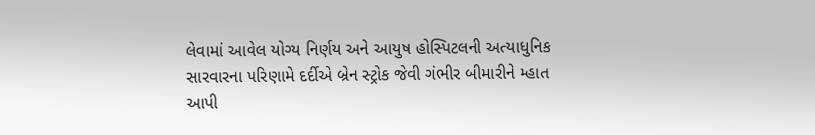લેવામાં આવેલ યોગ્ય નિર્ણય અને આયુષ હોસ્પિટલની અત્યાધુનિક સારવારના પરિણામે દર્દીએ બ્રેન સ્ટ્રોક જેવી ગંભીર બીમારીને મ્હાત આપી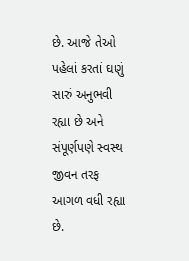છે. આજે તેઓ પહેલાં કરતાં ઘણું સારું અનુભવી રહ્યા છે અને સંપૂર્ણપણે સ્વસ્થ જીવન તરફ આગળ વધી રહ્યા છે.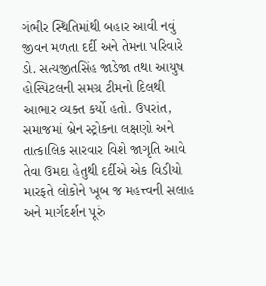ગંભીર સ્થિતિમાંથી બહાર આવી નવું જીવન મળતા દર્દી અને તેમના પરિવારે ડો. સત્યજીતસિંહ જાડેજા તથા આયુષ હોસ્પિટલની સમગ્ર ટીમનો દિલથી આભાર વ્યક્ત કર્યો હતો. ઉપરાંત, સમાજમાં બ્રેન સ્ટ્રોકના લક્ષણો અને તાત્કાલિક સારવાર વિશે જાગૃતિ આવે તેવા ઉમદા હેતુથી દર્દીએ એક વિડીયો મારફતે લોકોને ખૂબ જ મહત્ત્વની સલાહ અને માર્ગદર્શન પૂરું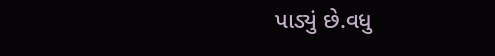પાડ્યું છે.વધુ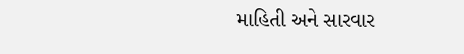માહિતી અને સારવાર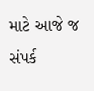માટે આજે જ સંપર્ક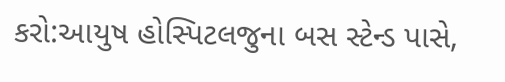કરો:આયુષ હોસ્પિટલજુના બસ સ્ટેન્ડ પાસે,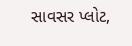સાવસર પ્લોટ,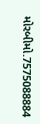મોરબીમો.7575088884